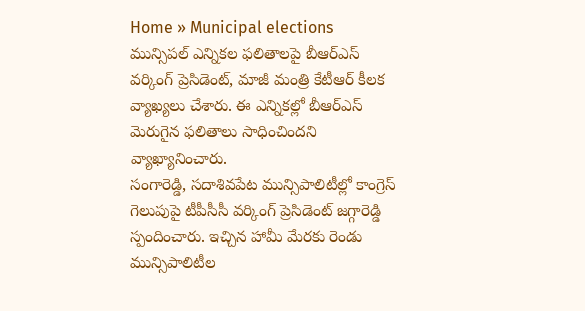Home » Municipal elections
మున్సిపల్ ఎన్నికల ఫలితాలపై బీఆర్ఎస్ వర్కింగ్ ప్రెసిడెంట్, మాజీ మంత్రి కేటీఆర్ కీలక వ్యాఖ్యలు చేశారు. ఈ ఎన్నికల్లో బీఆర్ఎస్ మెరుగైన ఫలితాలు సాధించిందని వ్యాఖ్యానించారు.
సంగారెడ్డి, సదాశివపేట మున్సిపాలిటీల్లో కాంగ్రెస్ గెలుపుపై టీపీసీసీ వర్కింగ్ ప్రెసిడెంట్ జగ్గారెడ్డి స్పందించారు. ఇచ్చిన హామీ మేరకు రెండు మున్సిపాలిటీల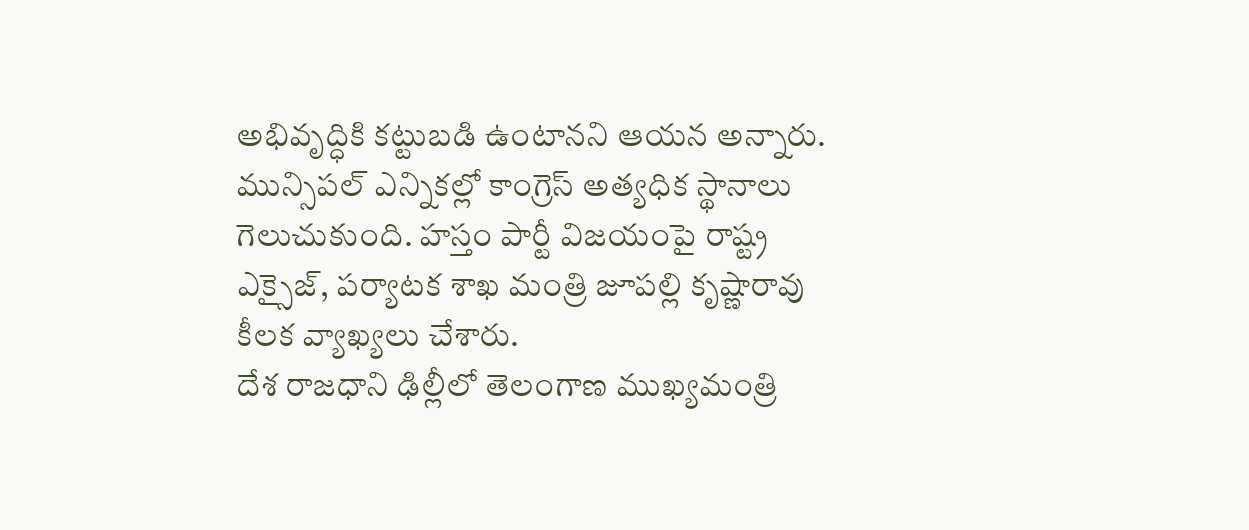అభివృద్ధికి కట్టుబడి ఉంటానని ఆయన అన్నారు.
మున్సిపల్ ఎన్నికల్లో కాంగ్రెస్ అత్యధిక స్థానాలు గెలుచుకుంది. హస్తం పార్టీ విజయంపై రాష్ట్ర ఎక్సైజ్, పర్యాటక శాఖ మంత్రి జూపల్లి కృష్ణారావు కీలక వ్యాఖ్యలు చేశారు.
దేశ రాజధాని ఢిల్లీలో తెలంగాణ ముఖ్యమంత్రి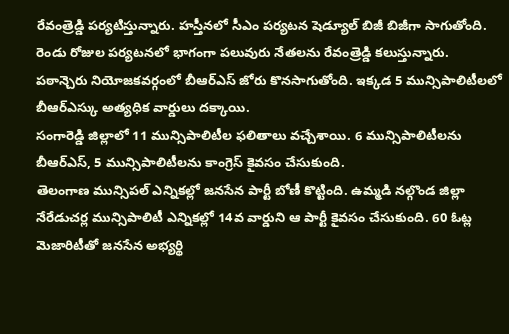రేవంత్రెడ్డి పర్యటిస్తున్నారు. హస్తీనలో సీఎం పర్యటన షెడ్యూల్ బిజీ బిజీగా సాగుతోంది. రెండు రోజుల పర్యటనలో భాగంగా పలువురు నేతలను రేవంత్రెడ్డి కలుస్తున్నారు.
పఠాన్చెరు నియోజకవర్గంలో బీఆర్ఎస్ జోరు కొనసాగుతోంది. ఇక్కడ 5 మున్సిపాలిటీలలో బీఆర్ఎస్కు అత్యధిక వార్డులు దక్కాయి.
సంగారెడ్డి జిల్లాలో 11 మున్సిపాలిటీల ఫలితాలు వచ్చేశాయి. 6 మున్సిపాలిటీలను బీఆర్ఎస్, 5 మున్సిపాలిటీలను కాంగ్రెస్ కైవసం చేసుకుంది.
తెలంగాణ మున్సిపల్ ఎన్నికల్లో జనసేన పార్టీ బోణీ కొట్టింది. ఉమ్మడి నల్గొండ జిల్లా నేరేడుచర్ల మున్సిపాలిటీ ఎన్నికల్లో 14వ వార్డుని ఆ పార్టీ కైవసం చేసుకుంది. 60 ఓట్ల మెజారిటీతో జనసేన అభ్యర్థి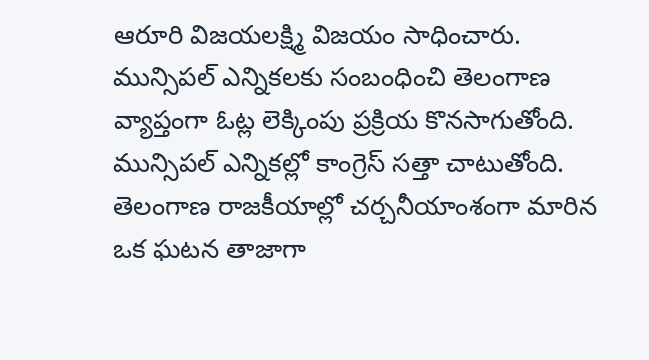ఆరూరి విజయలక్ష్మి విజయం సాధించారు.
మున్సిపల్ ఎన్నికలకు సంబంధించి తెలంగాణ వ్యాప్తంగా ఓట్ల లెక్కింపు ప్రక్రియ కొనసాగుతోంది. మున్సిపల్ ఎన్నికల్లో కాంగ్రెస్ సత్తా చాటుతోంది.
తెలంగాణ రాజకీయాల్లో చర్చనీయాంశంగా మారిన ఒక ఘటన తాజాగా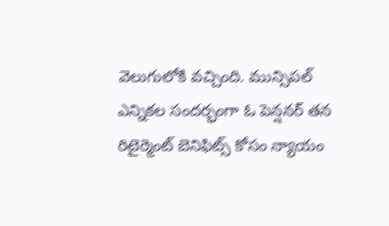వెలుగులోకి వచ్చింది. మున్సిపల్ ఎన్నికల సందర్భంగా ఓ పెన్షనర్ తన రిటైర్మెంట్ బెనిఫిట్స్ కోసం న్యాయం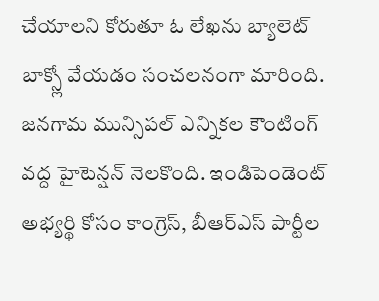చేయాలని కోరుతూ ఓ లేఖను బ్యాలెట్ బాక్స్లో వేయడం సంచలనంగా మారింది.
జనగామ మున్సిపల్ ఎన్నికల కౌంటింగ్ వద్ద హైటెన్షన్ నెలకొంది. ఇండిపెండెంట్ అభ్యర్థి కోసం కాంగ్రెస్, బీఆర్ఎస్ పార్టీల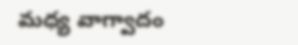మధ్య వాగ్వాదం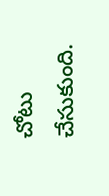చోటు చేసుకుంది.